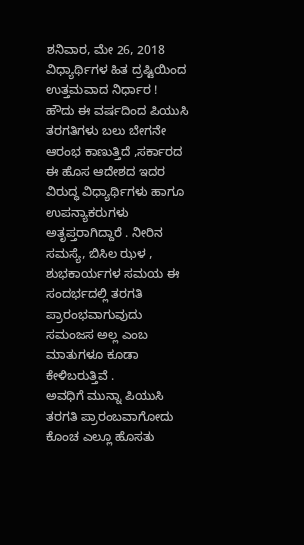ಶನಿವಾರ, ಮೇ 26, 2018
ವಿಧ್ಯಾರ್ಥಿಗಳ ಹಿತ ದ್ರಷ್ಟಿಯಿಂದ ಉತ್ತಮವಾದ ನಿರ್ಧಾರ !
ಹೌದು ಈ ವರ್ಷದಿಂದ ಪಿಯುಸಿ ತರಗತಿಗಳು ಬಲು ಬೇಗನೇ ಆರಂಭ ಕಾಣುತ್ತಿದೆ ,ಸರ್ಕಾರದ ಈ ಹೊಸ ಆದೇಶದ ಇದರ ವಿರುದ್ಧ ವಿಧ್ಯಾರ್ಥಿಗಳು ಹಾಗೂ ಉಪನ್ಯಾಕರುಗಳು ಅತೃಪ್ತರಾಗಿದ್ದಾರೆ . ನೀರಿನ ಸಮಸ್ಯೆ, ಬಿಸಿಲ ಝಳ , ಶುಭಕಾರ್ಯಗಳ ಸಮಯ ಈ ಸಂದರ್ಭದಲ್ಲಿ ತರಗತಿ ಪ್ರಾರಂಭವಾಗುವುದು ಸಮಂಜಸ ಅಲ್ಲ ಎಂಬ ಮಾತುಗಳೂ ಕೂಡಾ ಕೇಳಿಬರುತ್ತಿವೆ .
ಅವಧಿಗೆ ಮುನ್ನಾ ಪಿಯುಸಿ ತರಗತಿ ಪ್ರಾರಂಬವಾಗೋದು ಕೊಂಚ ಎಲ್ಲೂ ಹೊಸತು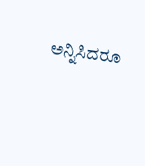ಅನ್ನಿಸಿದರೂ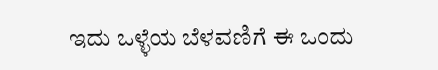ಇದು ಒಳ್ಳೆಯ ಬೆಳವಣಿಗೆ ಈ ಒಂದು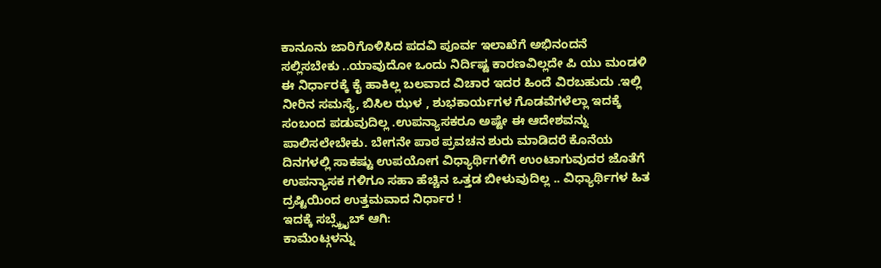ಕಾನೂನು ಜಾರಿಗೊಳಿಸಿದ ಪದವಿ ಪೂರ್ವ ಇಲಾಖೆಗೆ ಅಭಿನಂದನೆ ಸಲ್ಲಿಸಬೇಕು ..ಯಾವುದೋ ಒಂದು ನಿರ್ದಿಷ್ಟ ಕಾರಣವಿಲ್ಲದೇ ಪಿ ಯು ಮಂಡಳಿ ಈ ನಿರ್ಧಾರಕ್ಕೆ ಕೈ ಹಾಕಿಲ್ಲ ಬಲವಾದ ವಿಚಾರ ಇದರ ಹಿಂದೆ ವಿರಬಹುದು .ಇಲ್ಲಿ ನೀರಿನ ಸಮಸ್ಯೆ, ಬಿಸಿಲ ಝಳ , ಶುಭಕಾರ್ಯಗಳ ಗೊಡವೆಗಳೆಲ್ಲಾ ಇದಕ್ಕೆ ಸಂಬಂದ ಪಡುವುದಿಲ್ಲ .ಉಪನ್ಯಾಸಕರೂ ಅಷ್ಟೇ ಈ ಆದೇಶವನ್ನು ಪಾಲಿಸಲೇಬೇಕು. ಬೇಗನೇ ಪಾಠ ಪ್ರವಚನ ಶುರು ಮಾಡಿದರೆ ಕೊನೆಯ ದಿನಗಳಲ್ಲಿ ಸಾಕಷ್ಟು ಉಪಯೋಗ ವಿಧ್ಯಾರ್ಥಿಗಳಿಗೆ ಉಂಟಾಗುವುದರ ಜೊತೆಗೆ ಉಪನ್ಯಾಸಕ ಗಳಿಗೂ ಸಹಾ ಹೆಚ್ಚಿನ ಒತ್ತಡ ಬೀಳುವುದಿಲ್ಲ .. ವಿಧ್ಯಾರ್ಥಿಗಳ ಹಿತ ದ್ರಷ್ಟಿಯಿಂದ ಉತ್ತಮವಾದ ನಿರ್ಧಾರ !
ಇದಕ್ಕೆ ಸಬ್ಸ್ಕ್ರೈಬ್ ಆಗಿ:
ಕಾಮೆಂಟ್ಗಳನ್ನು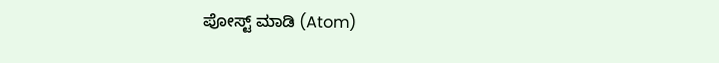ಪೋಸ್ಟ್ ಮಾಡಿ (Atom)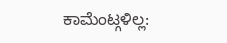ಕಾಮೆಂಟ್ಗಳಿಲ್ಲ: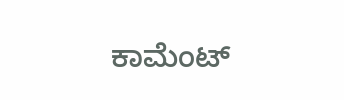ಕಾಮೆಂಟ್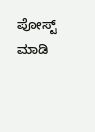ಪೋಸ್ಟ್ ಮಾಡಿ